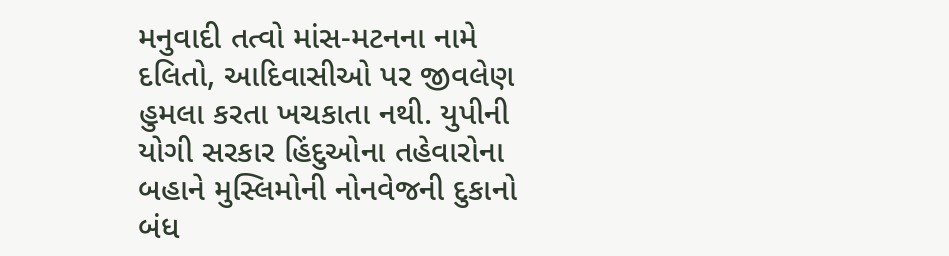મનુવાદી તત્વો માંસ-મટનના નામે દલિતો, આદિવાસીઓ પર જીવલેણ હુમલા કરતા ખચકાતા નથી. યુપીની યોગી સરકાર હિંદુઓના તહેવારોના બહાને મુસ્લિમોની નોનવેજની દુકાનો બંધ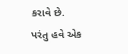કરાવે છે. પરંતુ હવે એક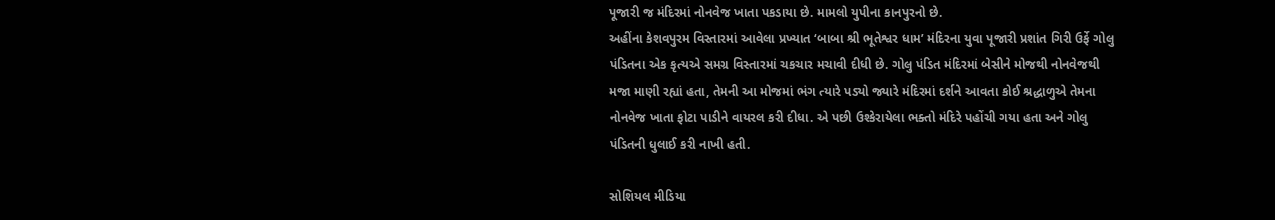પૂજારી જ મંદિરમાં નોનવેજ ખાતા પકડાયા છે. મામલો યુપીના કાનપુરનો છે.
અહીંના કેશવપુરમ વિસ્તારમાં આવેલા પ્રખ્યાત ‘બાબા શ્રી ભૂતેશ્વર ધામ’ મંદિરના યુવા પૂજારી પ્રશાંત ગિરી ઉર્ફે ગોલુ પંડિતના એક કૃત્યએ સમગ્ર વિસ્તારમાં ચકચાર મચાવી દીધી છે. ગોલુ પંડિત મંદિરમાં બેસીને મોજથી નોનવેજથી મજા માણી રહ્યાં હતા, તેમની આ મોજમાં ભંગ ત્યારે પડ્યો જ્યારે મંદિરમાં દર્શને આવતા કોઈ શ્રદ્ધાળુએ તેમના નોનવેજ ખાતા ફોટા પાડીને વાયરલ કરી દીધા. એ પછી ઉશ્કેરાયેલા ભક્તો મંદિરે પહોંચી ગયા હતા અને ગોલુ પંડિતની ધુલાઈ કરી નાખી હતી.

સોશિયલ મીડિયા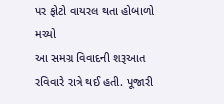પર ફોટો વાયરલ થતા હોબાળો મચ્યો
આ સમગ્ર વિવાદની શરૂઆત રવિવારે રાત્રે થઈ હતી. પૂજારી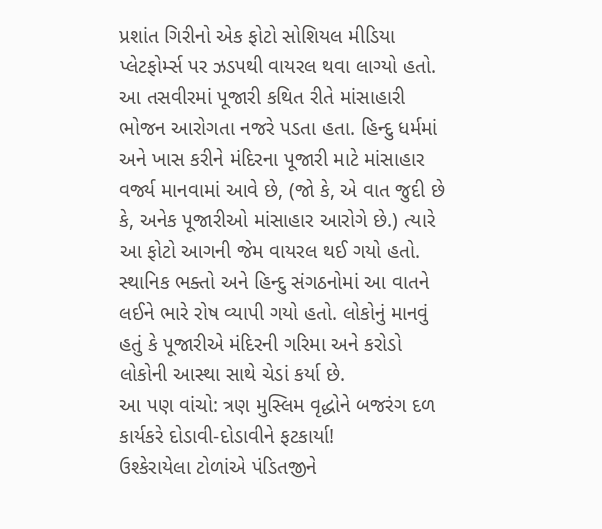પ્રશાંત ગિરીનો એક ફોટો સોશિયલ મીડિયા પ્લેટફોર્મ્સ પર ઝડપથી વાયરલ થવા લાગ્યો હતો. આ તસવીરમાં પૂજારી કથિત રીતે માંસાહારી ભોજન આરોગતા નજરે પડતા હતા. હિન્દુ ધર્મમાં અને ખાસ કરીને મંદિરના પૂજારી માટે માંસાહાર વર્જ્ય માનવામાં આવે છે, (જો કે, એ વાત જુદી છે કે, અનેક પૂજારીઓ માંસાહાર આરોગે છે.) ત્યારે આ ફોટો આગની જેમ વાયરલ થઈ ગયો હતો. સ્થાનિક ભક્તો અને હિન્દુ સંગઠનોમાં આ વાતને લઈને ભારે રોષ વ્યાપી ગયો હતો. લોકોનું માનવું હતું કે પૂજારીએ મંદિરની ગરિમા અને કરોડો લોકોની આસ્થા સાથે ચેડાં કર્યા છે.
આ પણ વાંચો: ત્રણ મુસ્લિમ વૃદ્ધોને બજરંગ દળ કાર્યકરે દોડાવી-દોડાવીને ફટકાર્યા!
ઉશ્કેરાયેલા ટોળાંએ પંડિતજીને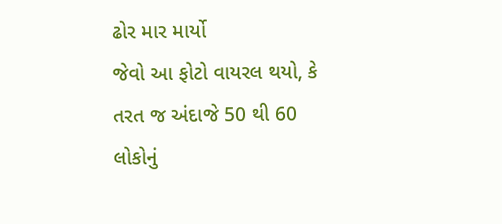ઢોર માર માર્યો
જેવો આ ફોટો વાયરલ થયો, કે તરત જ અંદાજે 50 થી 60 લોકોનું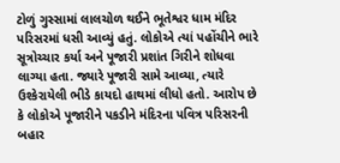ટોળું ગુસ્સામાં લાલચોળ થઈને ભૂતેશ્વર ધામ મંદિર પરિસરમાં ધસી આવ્યું હતું. લોકોએ ત્યાં પહોંચીને ભારે સૂત્રોચ્ચાર કર્યા અને પૂજારી પ્રશાંત ગિરીને શોધવા લાગ્યા હતા. જ્યારે પૂજારી સામે આવ્યા, ત્યારે ઉશ્કેરાયેલી ભીડે કાયદો હાથમાં લીધો હતો. આરોપ છે કે લોકોએ પૂજારીને પકડીને મંદિરના પવિત્ર પરિસરની બહાર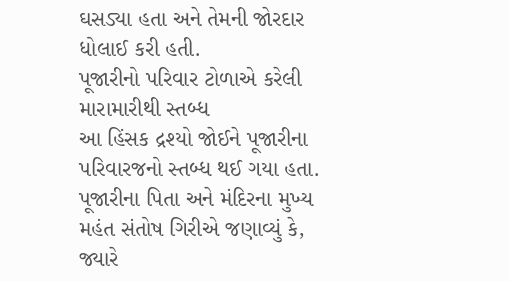ઘસડ્યા હતા અને તેમની જોરદાર ધોલાઈ કરી હતી.
પૂજારીનો પરિવાર ટોળાએ કરેલી મારામારીથી સ્તબ્ધ
આ હિંસક દ્રશ્યો જોઈને પૂજારીના પરિવારજનો સ્તબ્ધ થઈ ગયા હતા. પૂજારીના પિતા અને મંદિરના મુખ્ય મહંત સંતોષ ગિરીએ જણાવ્યું કે, જ્યારે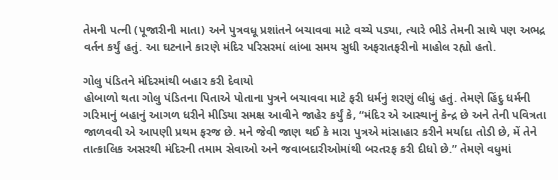તેમની પત્ની (પૂજારીની માતા) અને પુત્રવધૂ પ્રશાંતને બચાવવા માટે વચ્ચે પડ્યા, ત્યારે ભીડે તેમની સાથે પણ અભદ્ર વર્તન કર્યું હતું. આ ઘટનાને કારણે મંદિર પરિસરમાં લાંબા સમય સુધી અફરાતફરીનો માહોલ રહ્યો હતો.

ગોલુ પંડિતને મંદિરમાંથી બહાર કરી દેવાયો
હોબાળો થતા ગોલુ પંડિતના પિતાએ પોતાના પુત્રને બચાવવા માટે ફરી ધર્મનું શરણું લીધું હતું. તેમણે હિંદુ ધર્મની ગરિમાનું બહાનું આગળ ધરીને મીડિયા સમક્ષ આવીને જાહેર કર્યું કે, “મંદિર એ આસ્થાનું કેન્દ્ર છે અને તેની પવિત્રતા જાળવવી એ આપણી પ્રથમ ફરજ છે. મને જેવી જાણ થઈ કે મારા પુત્રએ માંસાહાર કરીને મર્યાદા તોડી છે, મેં તેને તાત્કાલિક અસરથી મંદિરની તમામ સેવાઓ અને જવાબદારીઓમાંથી બરતરફ કરી દીધો છે.” તેમણે વધુમાં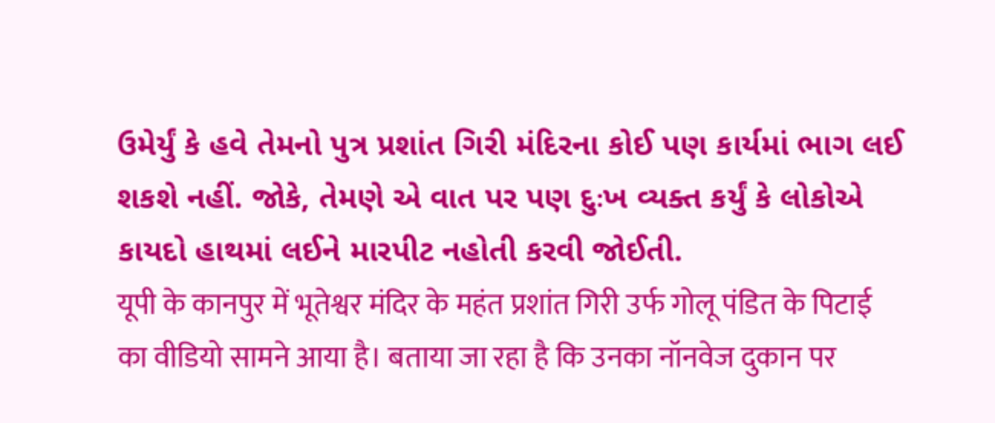ઉમેર્યું કે હવે તેમનો પુત્ર પ્રશાંત ગિરી મંદિરના કોઈ પણ કાર્યમાં ભાગ લઈ શકશે નહીં. જોકે, તેમણે એ વાત પર પણ દુઃખ વ્યક્ત કર્યું કે લોકોએ કાયદો હાથમાં લઈને મારપીટ નહોતી કરવી જોઈતી.
यूपी के कानपुर में भूतेश्वर मंदिर के महंत प्रशांत गिरी उर्फ गोलू पंडित के पिटाई का वीडियो सामने आया है। बताया जा रहा है कि उनका नॉनवेज दुकान पर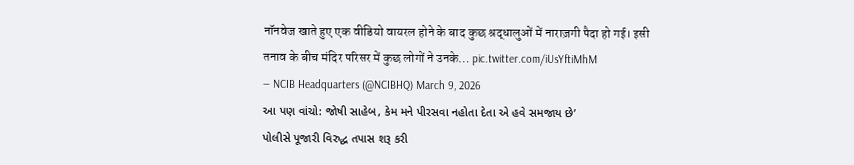नॉनवेज खाते हुए एक वीडियो वायरल होने के बाद कुछ श्रद्धालुओं में नाराज़गी पैदा हो गई। इसी तनाव के बीच मंदिर परिसर में कुछ लोगों ने उनके… pic.twitter.com/iUsYftiMhM
— NCIB Headquarters (@NCIBHQ) March 9, 2026
આ પણ વાંચો: જોષી સાહેબ, કેમ મને પીરસવા નહોતા દેતા એ હવે સમજાય છે’
પોલીસે પૂજારી વિરુદ્ધ તપાસ શરૂ કરી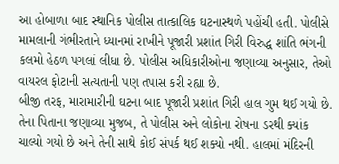આ હોબાળા બાદ સ્થાનિક પોલીસ તાત્કાલિક ઘટનાસ્થળે પહોંચી હતી. પોલીસે મામલાની ગંભીરતાને ધ્યાનમાં રાખીને પૂજારી પ્રશાંત ગિરી વિરુદ્ધ શાંતિ ભંગની કલમો હેઠળ પગલાં લીધા છે. પોલીસ અધિકારીઓના જણાવ્યા અનુસાર, તેઓ વાયરલ ફોટાની સત્યતાની પણ તપાસ કરી રહ્યા છે.
બીજી તરફ, મારામારીની ઘટના બાદ પૂજારી પ્રશાંત ગિરી હાલ ગુમ થઈ ગયો છે. તેના પિતાના જણાવ્યા મુજબ, તે પોલીસ અને લોકોના રોષના ડરથી ક્યાંક ચાલ્યો ગયો છે અને તેની સાથે કોઈ સંપર્ક થઈ શક્યો નથી. હાલમાં મંદિરની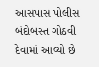આસપાસ પોલીસ બંદોબસ્ત ગોઠવી દેવામાં આવ્યો છે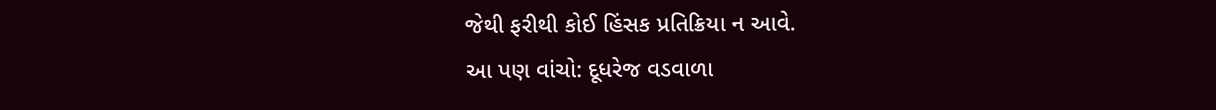જેથી ફરીથી કોઈ હિંસક પ્રતિક્રિયા ન આવે.
આ પણ વાંચો: દૂધરેજ વડવાળા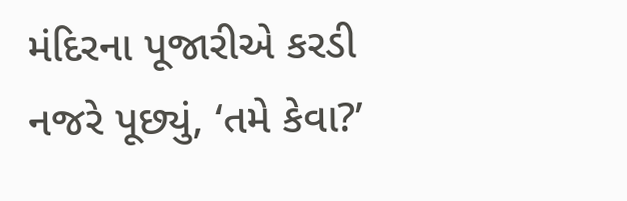મંદિરના પૂજારીએ કરડી નજરે પૂછ્યું, ‘તમે કેવા?’